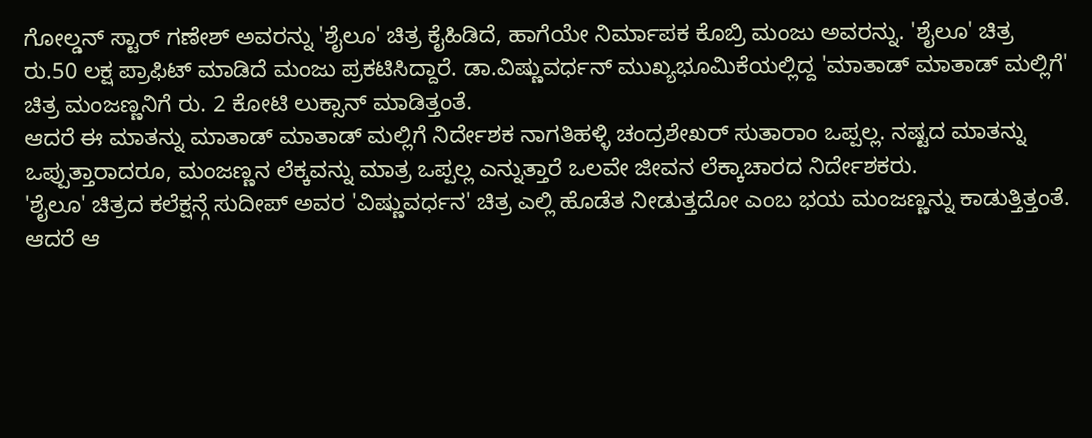ಗೋಲ್ಡನ್ ಸ್ಟಾರ್ ಗಣೇಶ್ ಅವರನ್ನು 'ಶೈಲೂ' ಚಿತ್ರ ಕೈಹಿಡಿದೆ, ಹಾಗೆಯೇ ನಿರ್ಮಾಪಕ ಕೊಬ್ರಿ ಮಂಜು ಅವರನ್ನು. 'ಶೈಲೂ' ಚಿತ್ರ ರು.50 ಲಕ್ಷ ಪ್ರಾಫಿಟ್ ಮಾಡಿದೆ ಮಂಜು ಪ್ರಕಟಿಸಿದ್ದಾರೆ. ಡಾ.ವಿಷ್ಣುವರ್ಧನ್ ಮುಖ್ಯಭೂಮಿಕೆಯಲ್ಲಿದ್ದ 'ಮಾತಾಡ್ ಮಾತಾಡ್ ಮಲ್ಲಿಗೆ' ಚಿತ್ರ ಮಂಜಣ್ಣನಿಗೆ ರು. 2 ಕೋಟಿ ಲುಕ್ಸಾನ್ ಮಾಡಿತ್ತಂತೆ.
ಆದರೆ ಈ ಮಾತನ್ನು ಮಾತಾಡ್ ಮಾತಾಡ್ ಮಲ್ಲಿಗೆ ನಿರ್ದೇಶಕ ನಾಗತಿಹಳ್ಳಿ ಚಂದ್ರಶೇಖರ್ ಸುತಾರಾಂ ಒಪ್ಪಲ್ಲ. ನಷ್ಟದ ಮಾತನ್ನು ಒಪ್ಪುತ್ತಾರಾದರೂ, ಮಂಜಣ್ಣನ ಲೆಕ್ಕವನ್ನು ಮಾತ್ರ ಒಪ್ಪಲ್ಲ ಎನ್ನುತ್ತಾರೆ ಒಲವೇ ಜೀವನ ಲೆಕ್ಕಾಚಾರದ ನಿರ್ದೇಶಕರು.
'ಶೈಲೂ' ಚಿತ್ರದ ಕಲೆಕ್ಷನ್ಗೆ ಸುದೀಪ್ ಅವರ 'ವಿಷ್ಣುವರ್ಧನ' ಚಿತ್ರ ಎಲ್ಲಿ ಹೊಡೆತ ನೀಡುತ್ತದೋ ಎಂಬ ಭಯ ಮಂಜಣ್ಣನ್ನು ಕಾಡುತ್ತಿತ್ತಂತೆ. ಆದರೆ ಆ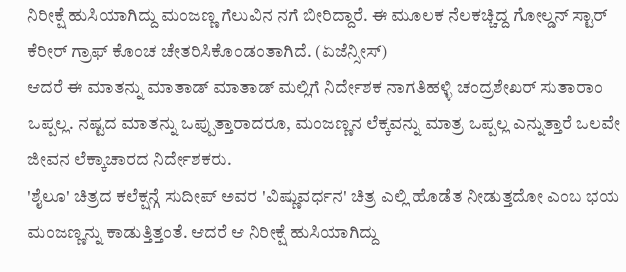ನಿರೀಕ್ಷೆ ಹುಸಿಯಾಗಿದ್ದು ಮಂಜಣ್ಣ ಗೆಲುವಿನ ನಗೆ ಬೀರಿದ್ದಾರೆ. ಈ ಮೂಲಕ ನೆಲಕಚ್ಚಿದ್ದ ಗೋಲ್ಡನ್ ಸ್ಟಾರ್ ಕೆರೀರ್ ಗ್ರಾಫ್ ಕೊಂಚ ಚೇತರಿಸಿಕೊಂಡಂತಾಗಿದೆ. (ಏಜೆನ್ಸೀಸ್)
ಆದರೆ ಈ ಮಾತನ್ನು ಮಾತಾಡ್ ಮಾತಾಡ್ ಮಲ್ಲಿಗೆ ನಿರ್ದೇಶಕ ನಾಗತಿಹಳ್ಳಿ ಚಂದ್ರಶೇಖರ್ ಸುತಾರಾಂ ಒಪ್ಪಲ್ಲ. ನಷ್ಟದ ಮಾತನ್ನು ಒಪ್ಪುತ್ತಾರಾದರೂ, ಮಂಜಣ್ಣನ ಲೆಕ್ಕವನ್ನು ಮಾತ್ರ ಒಪ್ಪಲ್ಲ ಎನ್ನುತ್ತಾರೆ ಒಲವೇ ಜೀವನ ಲೆಕ್ಕಾಚಾರದ ನಿರ್ದೇಶಕರು.
'ಶೈಲೂ' ಚಿತ್ರದ ಕಲೆಕ್ಷನ್ಗೆ ಸುದೀಪ್ ಅವರ 'ವಿಷ್ಣುವರ್ಧನ' ಚಿತ್ರ ಎಲ್ಲಿ ಹೊಡೆತ ನೀಡುತ್ತದೋ ಎಂಬ ಭಯ ಮಂಜಣ್ಣನ್ನು ಕಾಡುತ್ತಿತ್ತಂತೆ. ಆದರೆ ಆ ನಿರೀಕ್ಷೆ ಹುಸಿಯಾಗಿದ್ದು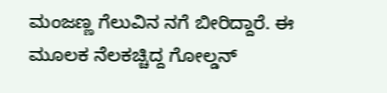ಮಂಜಣ್ಣ ಗೆಲುವಿನ ನಗೆ ಬೀರಿದ್ದಾರೆ. ಈ ಮೂಲಕ ನೆಲಕಚ್ಚಿದ್ದ ಗೋಲ್ಡನ್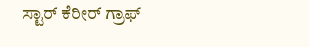ಸ್ಟಾರ್ ಕೆರೀರ್ ಗ್ರಾಫ್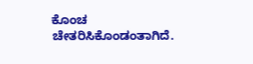ಕೊಂಚ ಚೇತರಿಸಿಕೊಂಡಂತಾಗಿದೆ.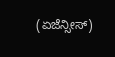(ಏಜೆನ್ಸೀಸ್)